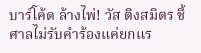บาร์โค้ด ล้างไพ่! วัส ติงสมิตร ชี้ศาลไม่รับคำร้องแค่ยกแร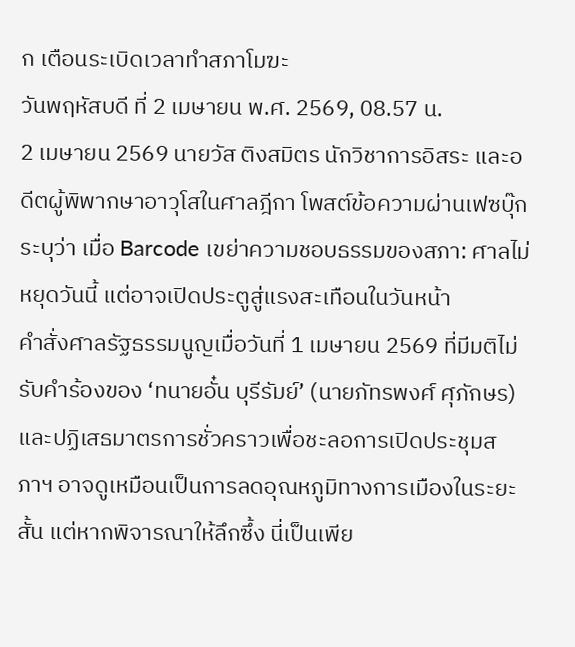ก เตือนระเบิดเวลาทำสภาโมฆะ
วันพฤหัสบดี ที่ 2 เมษายน พ.ศ. 2569, 08.57 น.
2 เมษายน 2569 นายวัส ติงสมิตร นักวิชาการอิสระ และอดีตผู้พิพากษาอาวุโสในศาลฎีกา โพสต์ข้อความผ่านเฟซบุ๊ก ระบุว่า เมื่อ Barcode เขย่าความชอบธรรมของสภา: ศาลไม่หยุดวันนี้ แต่อาจเปิดประตูสู่แรงสะเทือนในวันหน้า
คำสั่งศาลรัฐธรรมนูญเมื่อวันที่ 1 เมษายน 2569 ที่มีมติไม่รับคำร้องของ ‘ทนายอั๋น บุรีรัมย์’ (นายภัทรพงศ์ ศุภักษร) และปฏิเสธมาตรการชั่วคราวเพื่อชะลอการเปิดประชุมสภาฯ อาจดูเหมือนเป็นการลดอุณหภูมิทางการเมืองในระยะสั้น แต่หากพิจารณาให้ลึกซึ้ง นี่เป็นเพีย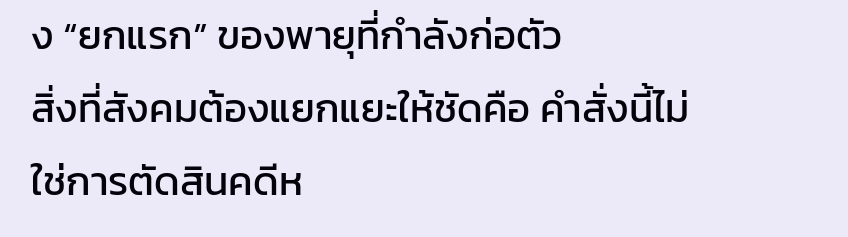ง “ยกแรก” ของพายุที่กำลังก่อตัว
สิ่งที่สังคมต้องแยกแยะให้ชัดคือ คำสั่งนี้ไม่ใช่การตัดสินคดีห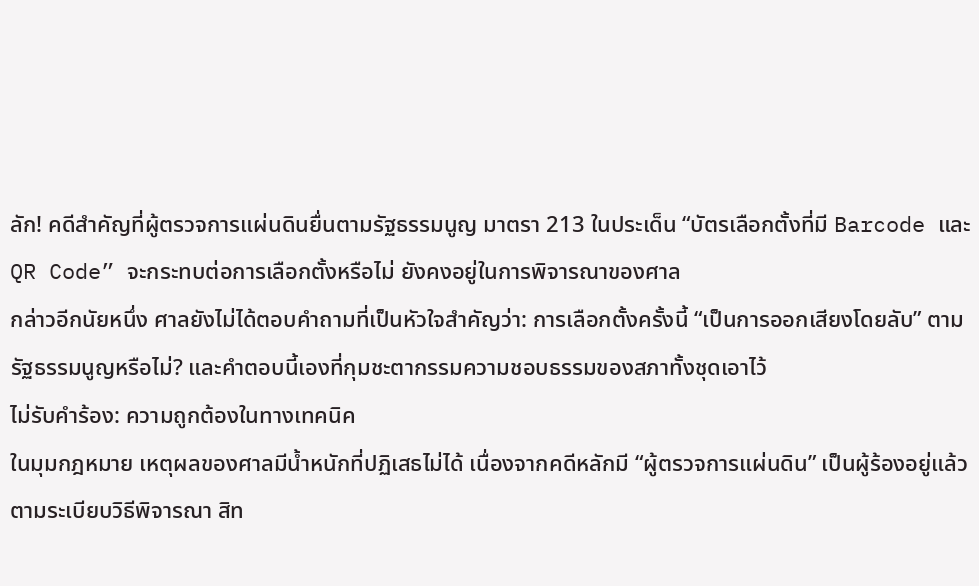ลัก! คดีสำคัญที่ผู้ตรวจการแผ่นดินยื่นตามรัฐธรรมนูญ มาตรา 213 ในประเด็น “บัตรเลือกตั้งที่มี Barcode และ QR Code” จะกระทบต่อการเลือกตั้งหรือไม่ ยังคงอยู่ในการพิจารณาของศาล
กล่าวอีกนัยหนึ่ง ศาลยังไม่ได้ตอบคำถามที่เป็นหัวใจสำคัญว่า: การเลือกตั้งครั้งนี้ “เป็นการออกเสียงโดยลับ” ตามรัฐธรรมนูญหรือไม่? และคำตอบนี้เองที่กุมชะตากรรมความชอบธรรมของสภาทั้งชุดเอาไว้
ไม่รับคำร้อง: ความถูกต้องในทางเทคนิค
ในมุมกฎหมาย เหตุผลของศาลมีน้ำหนักที่ปฏิเสธไม่ได้ เนื่องจากคดีหลักมี “ผู้ตรวจการแผ่นดิน” เป็นผู้ร้องอยู่แล้ว ตามระเบียบวิธีพิจารณา สิท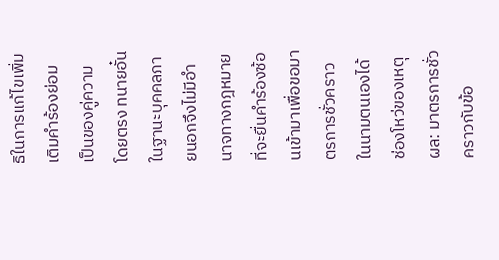ธิในการแก้ไขเพิ่มเติมคำร้องย่อมเป็นของคู่ความโดยตรง ทนายอั๋นในฐานะบุคคลภายนอกจึงไม่มีอำนาจทางกฎหมายที่จะยื่นคำร้องซ้อนเข้ามาเพื่อขอมาตรการชั่วคราวในนามตนเองได้
ช่องโหว่ของเหตุผล: มาตรการชั่วคราวกับข้อ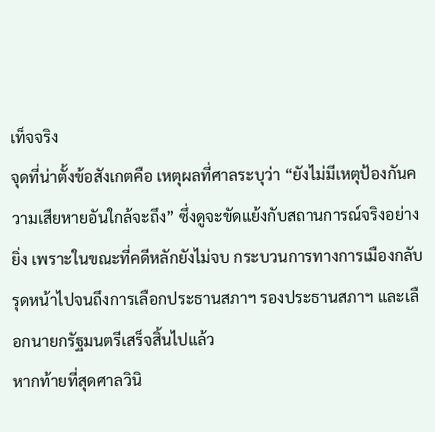เท็จจริง
จุดที่น่าตั้งข้อสังเกตคือ เหตุผลที่ศาลระบุว่า “ยังไม่มีเหตุป้องกันความเสียหายอันใกล้จะถึง” ซึ่งดูจะขัดแย้งกับสถานการณ์จริงอย่างยิ่ง เพราะในขณะที่คดีหลักยังไม่จบ กระบวนการทางการเมืองกลับรุดหน้าไปจนถึงการเลือกประธานสภาฯ รองประธานสภาฯ และเลือกนายกรัฐมนตรีเสร็จสิ้นไปแล้ว
หากท้ายที่สุดศาลวินิ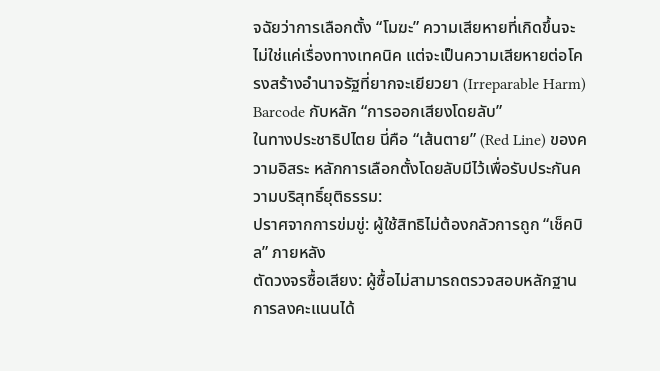จฉัยว่าการเลือกตั้ง “โมฆะ” ความเสียหายที่เกิดขึ้นจะไม่ใช่แค่เรื่องทางเทคนิค แต่จะเป็นความเสียหายต่อโครงสร้างอำนาจรัฐที่ยากจะเยียวยา (Irreparable Harm)
Barcode กับหลัก “การออกเสียงโดยลับ”
ในทางประชาธิปไตย นี่คือ “เส้นตาย” (Red Line) ของความอิสระ หลักการเลือกตั้งโดยลับมีไว้เพื่อรับประกันความบริสุทธิ์ยุติธรรม:
ปราศจากการข่มขู่: ผู้ใช้สิทธิไม่ต้องกลัวการถูก “เช็คบิล” ภายหลัง
ตัดวงจรซื้อเสียง: ผู้ซื้อไม่สามารถตรวจสอบหลักฐานการลงคะแนนได้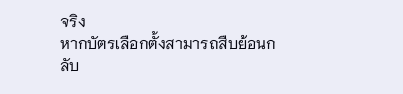จริง
หากบัตรเลือกตั้งสามารถสืบย้อนกลับ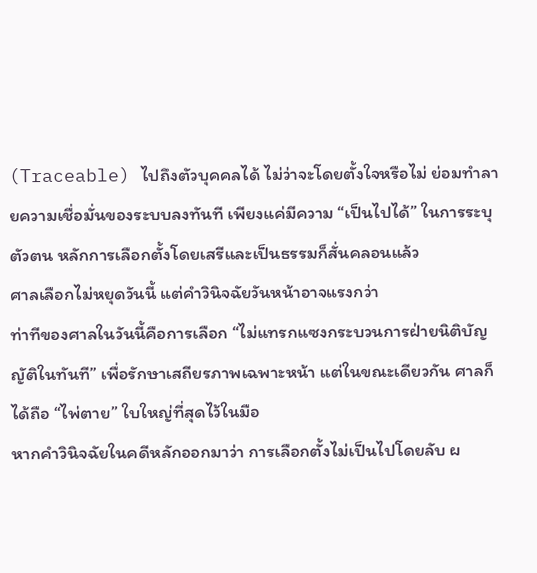(Traceable) ไปถึงตัวบุคคลได้ ไม่ว่าจะโดยตั้งใจหรือไม่ ย่อมทำลายความเชื่อมั่นของระบบลงทันที เพียงแค่มีความ “เป็นไปได้” ในการระบุตัวตน หลักการเลือกตั้งโดยเสรีและเป็นธรรมก็สั่นคลอนแล้ว
ศาลเลือกไม่หยุดวันนี้ แต่คำวินิจฉัยวันหน้าอาจแรงกว่า
ท่าทีของศาลในวันนี้คือการเลือก “ไม่แทรกแซงกระบวนการฝ่ายนิติบัญญัติในทันที” เพื่อรักษาเสถียรภาพเฉพาะหน้า แต่ในขณะเดียวกัน ศาลก็ได้ถือ “ไพ่ตาย” ใบใหญ่ที่สุดไว้ในมือ
หากคำวินิจฉัยในคดีหลักออกมาว่า การเลือกตั้งไม่เป็นไปโดยลับ ผ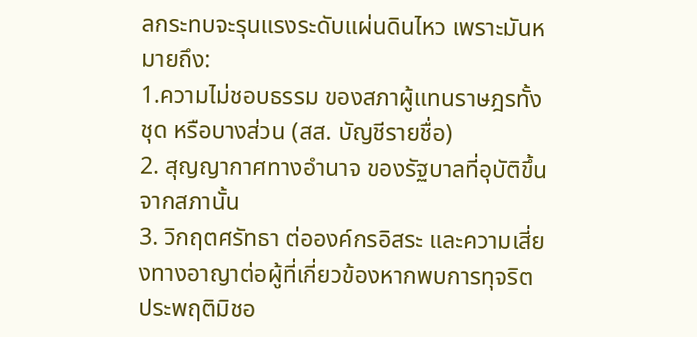ลกระทบจะรุนแรงระดับแผ่นดินไหว เพราะมันหมายถึง:
1.ความไม่ชอบธรรม ของสภาผู้แทนราษฎรทั้งชุด หรือบางส่วน (สส. บัญชีรายชื่อ)
2. สุญญากาศทางอำนาจ ของรัฐบาลที่อุบัติขึ้นจากสภานั้น
3. วิกฤตศรัทธา ต่อองค์กรอิสระ และความเสี่ยงทางอาญาต่อผู้ที่เกี่ยวข้องหากพบการทุจริตประพฤติมิชอ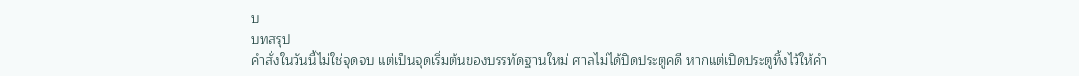บ
บทสรุป
คำสั่งในวันนี้ไม่ใช่จุดจบ แต่เป็นจุดเริ่มต้นของบรรทัดฐานใหม่ ศาลไม่ได้ปิดประตูคดี หากแต่เปิดประตูทิ้งไว้ให้คำ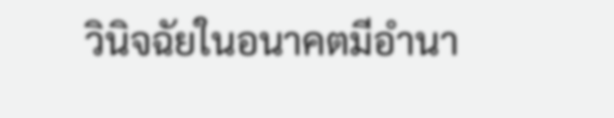วินิจฉัยในอนาคตมีอำนา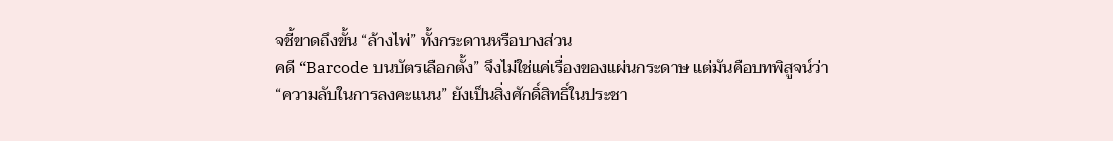จชี้ขาดถึงขั้น “ล้างไพ่” ทั้งกระดานหรือบางส่วน
คดี “Barcode บนบัตรเลือกตั้ง” จึงไม่ใช่แค่เรื่องของแผ่นกระดาษ แต่มันคือบทพิสูจน์ว่า “ความลับในการลงคะแนน” ยังเป็นสิ่งศักดิ์สิทธิ์ในประชา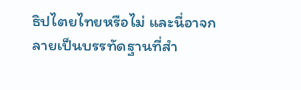ธิปไตยไทยหรือไม่ และนี่อาจกลายเป็นบรรทัดฐานที่สำ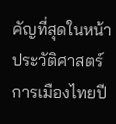คัญที่สุดในหน้าประวัติศาสตร์การเมืองไทยปี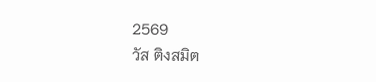2569
วัส ติงสมิต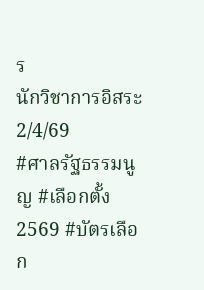ร
นักวิชาการอิสระ
2/4/69
#ศาลรัฐธรรมนูญ #เลือกตั้ง2569 #บัตรเลือก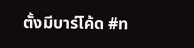ตั้งมีบาร์โค้ด #ท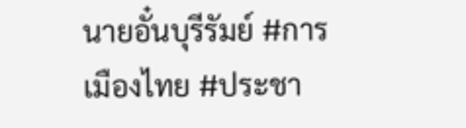นายอั๋นบุรีรัมย์ #การเมืองไทย #ประชา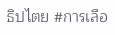ธิปไตย #การเลือ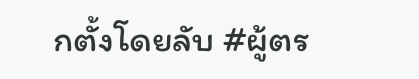กตั้งโดยลับ #ผู้ตร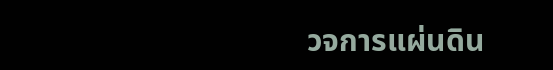วจการแผ่นดิน